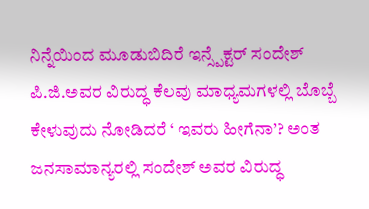ನಿನ್ನೆಯಿಂದ ಮೂಡುಬಿದಿರೆ ಇನ್ಸ್ಪೆಕ್ಟರ್ ಸಂದೇಶ್ ಪಿ.ಜಿ.ಅವರ ವಿರುದ್ಧ ಕೆಲವು ಮಾಧ್ಯಮಗಳಲ್ಲಿ ಬೊಬ್ಬೆ ಕೇಳುವುದು ನೋಡಿದರೆ ‘ ಇವರು ಹೀಗೆನಾ’? ಅಂತ ಜನಸಾಮಾನ್ಯರಲ್ಲಿ ಸಂದೇಶ್ ಅವರ ವಿರುದ್ಧ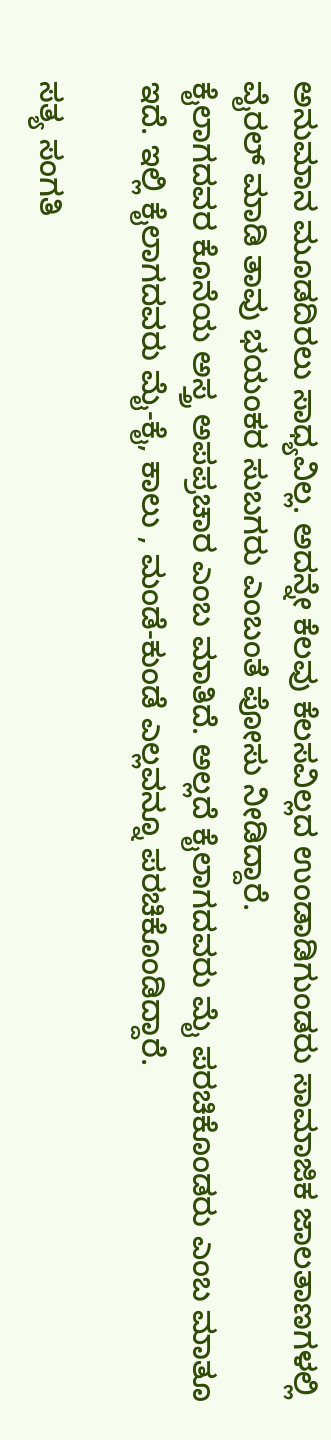ಅನುಮಾನ ಮೂಡದಿರಲು ಸಾಧ್ಯವಿಲ್ಲ. ಅದನ್ನೇ ಕೆಲವು ಕೆಲಸವಿಲ್ಲದ ಉಂಡಾಡಿಗುಂಡರು ಸಾಮಾಜಿಕ ಜಾಲತಾಣಗಳಲ್ಲಿ ವೈರಲ್ ಮಾಡಿ ತಾವು ಭಯಂಕರ ಸುಬಗರು ಎಂಬಂತೆ ಪೋಸು ನೀಡಿದ್ದಾರೆ.
ಕೈಲಾಗದವರ ಕೊನೆಯ ಅಸ್ತ್ರ ಅಪಪ್ರಚಾರ ಎಂಬ ಮಾತಿದೆ. ಅಲ್ಲದೆ ಕೈಲಾಗದವರು ಮೈ ಪರಚಿಕೊಂಡರು ಎಂಬ ಮಾತೂ ಇದೆ. ಇಲ್ಲಿ ಕೈಲಾಗದವರು ಮೈ-ಕೈ, ಕಾಲು , ಮಂಡೆ-ಕುಂಡೆ ಎಲ್ಲವನ್ನೂ ಪರಚಿಕೊಂಡಿದ್ದಾರೆ.

ಸತ್ಯ ಸಂಗತಿ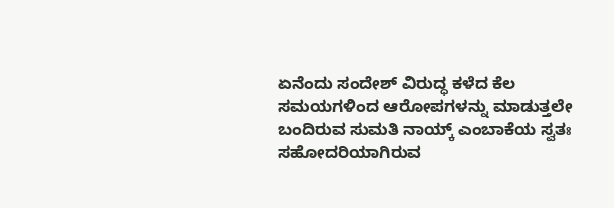ಏನೆಂದು ಸಂದೇಶ್ ವಿರುದ್ಧ ಕಳೆದ ಕೆಲ ಸಮಯಗಳಿಂದ ಆರೋಪಗಳನ್ನು ಮಾಡುತ್ತಲೇ ಬಂದಿರುವ ಸುಮತಿ ನಾಯ್ಕ್ ಎಂಬಾಕೆಯ ಸ್ವತಃ ಸಹೋದರಿಯಾಗಿರುವ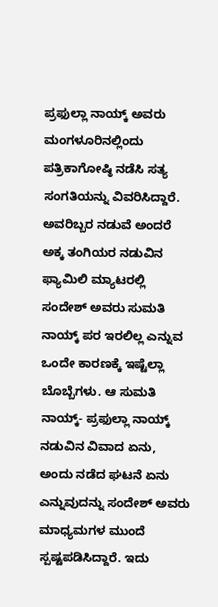ಪ್ರಫುಲ್ಲಾ ನಾಯ್ಕ್ ಅವರು ಮಂಗಳೂರಿನಲ್ಲಿಂದು ಪತ್ರಿಕಾಗೋಷ್ಠಿ ನಡೆಸಿ ಸತ್ಯ ಸಂಗತಿಯನ್ನು ವಿವರಿಸಿದ್ದಾರೆ.
ಅವರಿಬ್ಬರ ನಡುವೆ ಅಂದರೆ ಅಕ್ಕ ತಂಗಿಯರ ನಡುವಿನ ಫ್ಯಾಮಿಲಿ ಮ್ಯಾಟರಲ್ಲಿ ಸಂದೇಶ್ ಅವರು ಸುಮತಿ ನಾಯ್ಕ್ ಪರ ಇರಲಿಲ್ಲ ಎನ್ನುವ ಒಂದೇ ಕಾರಣಕ್ಕೆ ಇಷ್ಟೆಲ್ಲಾ ಬೊಬ್ಬೆಗಳು. ಆ ಸುಮತಿ ನಾಯ್ಕ್- ಪ್ರಫುಲ್ಲಾ ನಾಯ್ಕ್ ನಡುವಿನ ವಿವಾದ ಏನು, ಅಂದು ನಡೆದ ಘಟನೆ ಏನು ಎನ್ನುವುದನ್ನು ಸಂದೇಶ್ ಅವರು ಮಾಧ್ಯಮಗಳ ಮುಂದೆ ಸ್ಪಷ್ಟಪಡಿಸಿದ್ದಾರೆ. ಇದು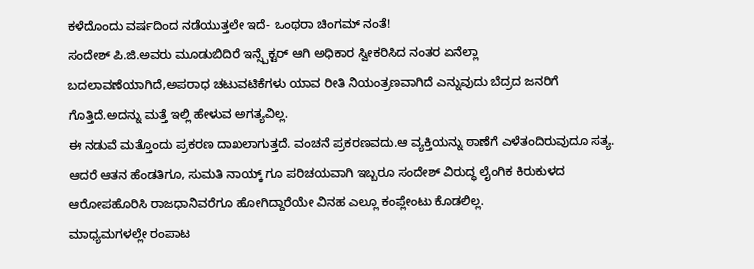ಕಳೆದೊಂದು ವರ್ಷದಿಂದ ನಡೆಯುತ್ತಲೇ ಇದೆ- ಒಂಥರಾ ಚಿಂಗಮ್ ನಂತೆ!
ಸಂದೇಶ್ ಪಿ.ಜಿ.ಅವರು ಮೂಡುಬಿದಿರೆ ಇನ್ಸ್ಪೆಕ್ಟರ್ ಆಗಿ ಅಧಿಕಾರ ಸ್ವೀಕರಿಸಿದ ನಂತರ ಏನೆಲ್ಲಾ ಬದಲಾವಣೆಯಾಗಿದೆ,ಅಪರಾಧ ಚಟುವಟಿಕೆಗಳು ಯಾವ ರೀತಿ ನಿಯಂತ್ರಣವಾಗಿದೆ ಎನ್ನುವುದು ಬೆದ್ರದ ಜನರಿಗೆ ಗೊತ್ತಿದೆ.ಅದನ್ನು ಮತ್ತೆ ಇಲ್ಲಿ ಹೇಳುವ ಅಗತ್ಯವಿಲ್ಲ.
ಈ ನಡುವೆ ಮತ್ತೊಂದು ಪ್ರಕರಣ ದಾಖಲಾಗುತ್ತದೆ. ವಂಚನೆ ಪ್ರಕರಣವದು.ಆ ವ್ಯಕ್ತಿಯನ್ನು ಠಾಣೆಗೆ ಎಳೆತಂದಿರುವುದೂ ಸತ್ಯ. ಆದರೆ ಆತನ ಹೆಂಡತಿಗೂ, ಸುಮತಿ ನಾಯ್ಕ್ ಗೂ ಪರಿಚಯವಾಗಿ ಇಬ್ಬರೂ ಸಂದೇಶ್ ವಿರುದ್ಧ ಲೈಂಗಿಕ ಕಿರುಕುಳದ ಆರೋಪಹೊರಿಸಿ ರಾಜಧಾನಿವರೆಗೂ ಹೋಗಿದ್ದಾರೆಯೇ ವಿನಹ ಎಲ್ಲೂ ಕಂಪ್ಲೇಂಟು ಕೊಡಲಿಲ್ಲ.
ಮಾಧ್ಯಮಗಳಲ್ಲೇ ರಂಪಾಟ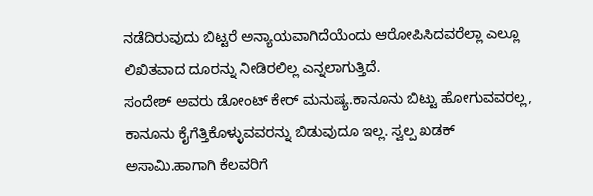ನಡೆದಿರುವುದು ಬಿಟ್ಟರೆ ಅನ್ಯಾಯವಾಗಿದೆಯೆಂದು ಆರೋಪಿಸಿದವರೆಲ್ಲಾ ಎಲ್ಲೂ ಲಿಖಿತವಾದ ದೂರನ್ನು ನೀಡಿರಲಿಲ್ಲ ಎನ್ನಲಾಗುತ್ತಿದೆ.
ಸಂದೇಶ್ ಅವರು ಡೋಂಟ್ ಕೇರ್ ಮನುಷ್ಯ.ಕಾನೂನು ಬಿಟ್ಟು ಹೋಗುವವರಲ್ಲ, ಕಾನೂನು ಕೈಗೆತ್ತಿಕೊಳ್ಳುವವರನ್ನು ಬಿಡುವುದೂ ಇಲ್ಲ. ಸ್ವಲ್ಪ ಖಡಕ್ ಅಸಾಮಿ.ಹಾಗಾಗಿ ಕೆಲವರಿಗೆ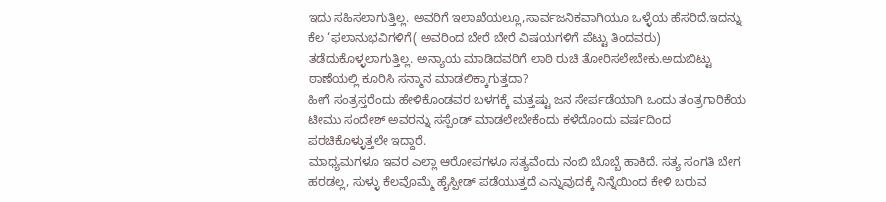ಇದು ಸಹಿಸಲಾಗುತ್ತಿಲ್ಲ. ಅವರಿಗೆ ಇಲಾಖೆಯಲ್ಲೂ,ಸಾರ್ವಜನಿಕವಾಗಿಯೂ ಒಳ್ಳೆಯ ಹೆಸರಿದೆ.ಇದನ್ನು ಕೆಲ ‘ಫಲಾನುಭವಿಗಳಿಗೆ( ಅವರಿಂದ ಬೇರೆ ಬೇರೆ ವಿಷಯಗಳಿಗೆ ಪೆಟ್ಟು ತಿಂದವರು) ತಡೆದುಕೊಳ್ಳಲಾಗುತ್ತಿಲ್ಲ. ಅನ್ಯಾಯ ಮಾಡಿದವರಿಗೆ ಲಾಠಿ ರುಚಿ ತೋರಿಸಲೇಬೇಕು.ಅದುಬಿಟ್ಟು ಠಾಣೆಯಲ್ಲಿ ಕೂರಿಸಿ ಸನ್ಮಾನ ಮಾಡಲಿಕ್ಕಾಗುತ್ತದಾ?
ಹೀಗೆ ಸಂತ್ರಸ್ತರೆಂದು ಹೇಳಿಕೊಂಡವರ ಬಳಗಕ್ಕೆ ಮತ್ತಷ್ಟು ಜನ ಸೇರ್ಪಡೆಯಾಗಿ ಒಂದು ತಂತ್ರಗಾರಿಕೆಯ ಟೀಮು ಸಂದೇಶ್ ಅವರನ್ನು ಸಸ್ಪೆಂಡ್ ಮಾಡಲೇಬೇಕೆಂದು ಕಳೆದೊಂದು ವರ್ಷದಿಂದ ಪರಚಿಕೊಳ್ಳುತ್ತಲೇ ಇದ್ದಾರೆ.
ಮಾಧ್ಯಮಗಳೂ ಇವರ ಎಲ್ಲಾ ಆರೋಪಗಳೂ ಸತ್ಯವೆಂದು ನಂಬಿ ಬೊಬ್ಬೆ ಹಾಕಿದೆ. ಸತ್ಯ ಸಂಗತಿ ಬೇಗ ಹರಡಲ್ಲ, ಸುಳ್ಳು ಕೆಲವೊಮ್ಮೆ ಹೈಸ್ಪೀಡ್ ಪಡೆಯುತ್ತದೆ ಎನ್ನುವುದಕ್ಕೆ ನಿನ್ನೆಯಿಂದ ಕೇಳಿ ಬರುವ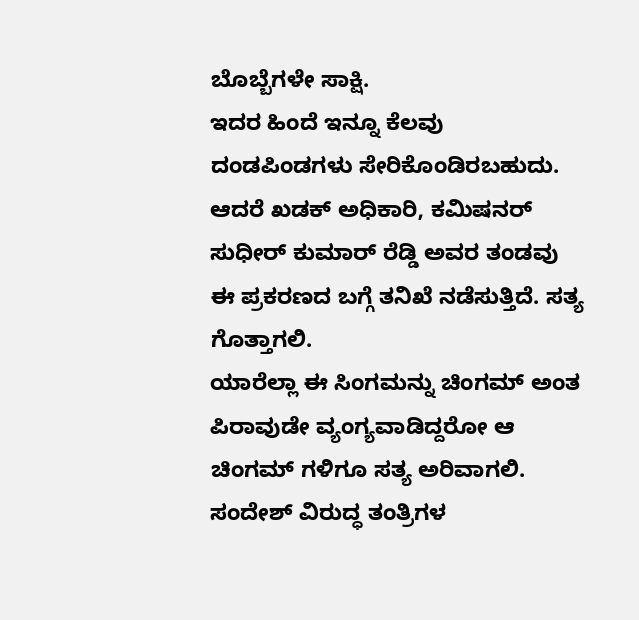ಬೊಬ್ಬೆಗಳೇ ಸಾಕ್ಷಿ.
ಇದರ ಹಿಂದೆ ಇನ್ನೂ ಕೆಲವು ದಂಡಪಿಂಡಗಳು ಸೇರಿಕೊಂಡಿರಬಹುದು. ಆದರೆ ಖಡಕ್ ಅಧಿಕಾರಿ, ಕಮಿಷನರ್ ಸುಧೀರ್ ಕುಮಾರ್ ರೆಡ್ಡಿ ಅವರ ತಂಡವು ಈ ಪ್ರಕರಣದ ಬಗ್ಗೆ ತನಿಖೆ ನಡೆಸುತ್ತಿದೆ. ಸತ್ಯ ಗೊತ್ತಾಗಲಿ.
ಯಾರೆಲ್ಲಾ ಈ ಸಿಂಗಮನ್ನು ಚಿಂಗಮ್ ಅಂತ ಪಿರಾವುಡೇ ವ್ಯಂಗ್ಯವಾಡಿದ್ದರೋ ಆ ಚಿಂಗಮ್ ಗಳಿಗೂ ಸತ್ಯ ಅರಿವಾಗಲಿ.
ಸಂದೇಶ್ ವಿರುದ್ಧ ತಂತ್ರಿಗಳ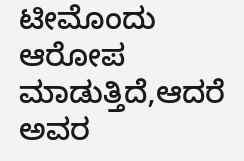ಟೀಮೊಂದು ಆರೋಪ ಮಾಡುತ್ತಿದೆ,ಆದರೆ ಅವರ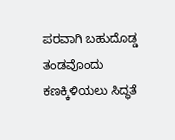ಪರವಾಗಿ ಬಹುದೊಡ್ಡ ತಂಡವೊಂದು ಕಣಕ್ಕಿಳಿಯಲು ಸಿದ್ಧತೆ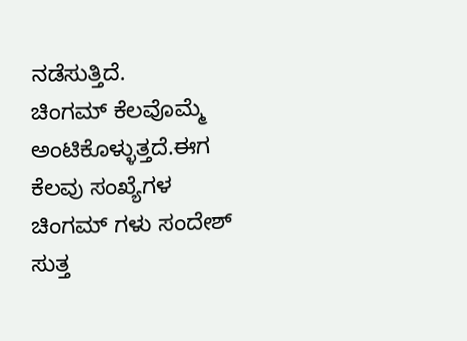ನಡೆಸುತ್ತಿದೆ.
ಚಿಂಗಮ್ ಕೆಲವೊಮ್ಮೆ ಅಂಟಿಕೊಳ್ಳುತ್ತದೆ.ಈಗ ಕೆಲವು ಸಂಖ್ಯೆಗಳ ಚಿಂಗಮ್ ಗಳು ಸಂದೇಶ್ ಸುತ್ತ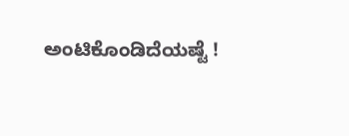ಅಂಟಿಕೊಂಡಿದೆಯಷ್ಟೆ !